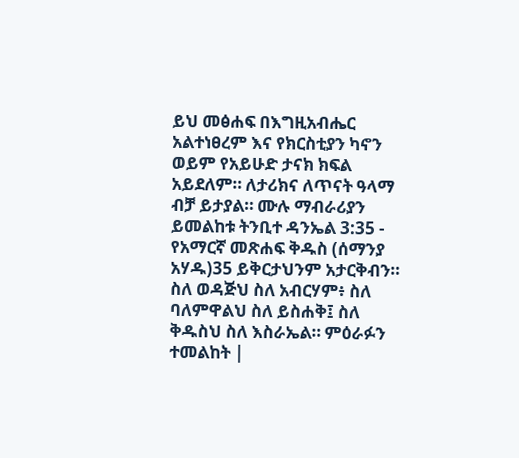ይህ መፅሐፍ በእግዚአብሔር አልተነፀረም እና የክርስቲያን ካኖን ወይም የአይሁድ ታናክ ክፍል አይደለም። ለታሪክና ለጥናት ዓላማ ብቻ ይታያል። ሙሉ ማብራሪያን ይመልከቱ ትንቢተ ዳንኤል 3:35 - የአማርኛ መጽሐፍ ቅዱስ (ሰማንያ አሃዱ)35 ይቅርታህንም አታርቅብን። ስለ ወዳጅህ ስለ አብርሃም፥ ስለ ባለምዋልህ ስለ ይስሐቅ፤ ስለ ቅዱስህ ስለ እስራኤል። ምዕራፉን ተመልከት |